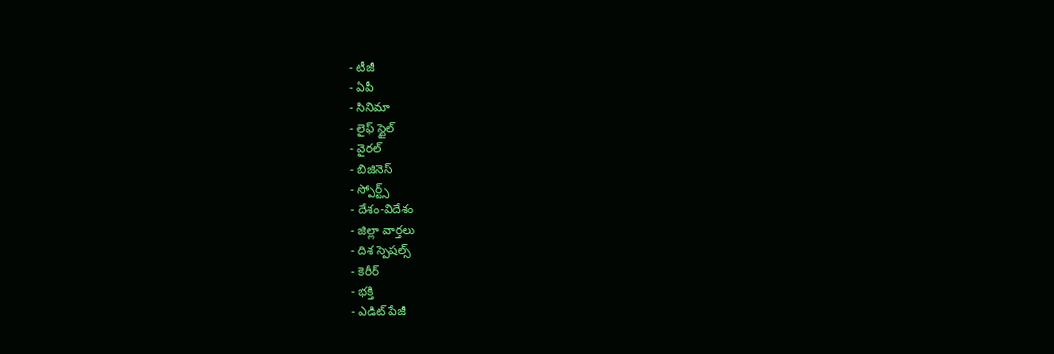- టీజీ
- ఏపీ
- సినిమా
- లైఫ్ స్టైల్
- వైరల్
- బిజినెస్
- స్పోర్ట్స్
- దేశం-విదేశం
- జిల్లా వార్తలు
- దిశ స్పెషల్స్
- కెరీర్
- భక్తి
- ఎడిట్ పేజీ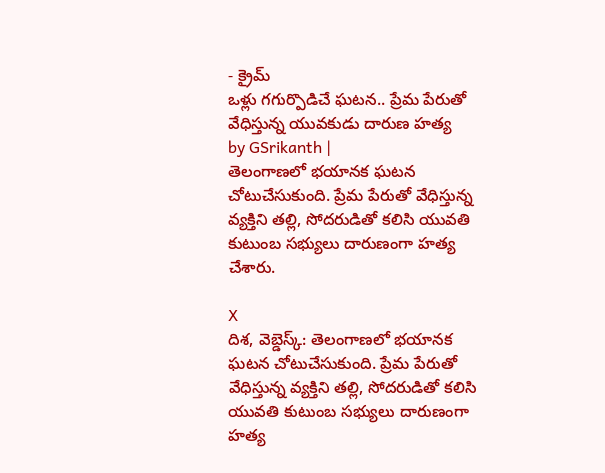- క్రైమ్
ఒళ్లు గగుర్పొడిచే ఘటన.. ప్రేమ పేరుతో వేధిస్తున్న యువకుడు దారుణ హత్య
by GSrikanth |
తెలంగాణలో భయానక ఘటన చోటుచేసుకుంది. ప్రేమ పేరుతో వేధిస్తున్న వ్యక్తిని తల్లి, సోదరుడితో కలిసి యువతి కుటుంబ సభ్యులు దారుణంగా హత్య చేశారు.

X
దిశ, వెబ్డెస్క్: తెలంగాణలో భయానక ఘటన చోటుచేసుకుంది. ప్రేమ పేరుతో వేధిస్తున్న వ్యక్తిని తల్లి, సోదరుడితో కలిసి యువతి కుటుంబ సభ్యులు దారుణంగా హత్య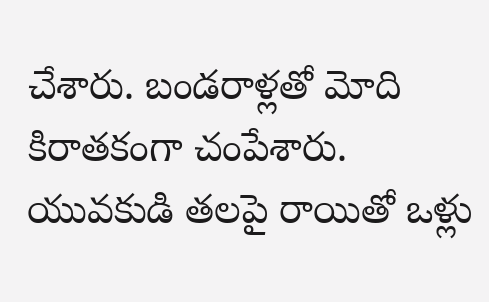చేశారు. బండరాళ్లతో మోది కిరాతకంగా చంపేశారు. యువకుడి తలపై రాయితో ఒళ్లు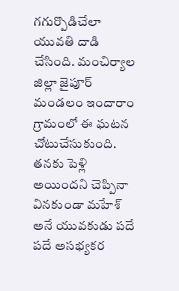గగుర్పొడిచేలా యువతి దాడి చేసింది. మంచిర్యాల జిల్లా జైపూర్ మండలం ఇందారాం గ్రామంలో ఈ ఘటన చోటుచేసుకుంది. తనకు పెళ్లి అయిందని చెప్పినా వినకుండా మహేశ్ అనే యువకుడు పదే పదే అసభ్యకర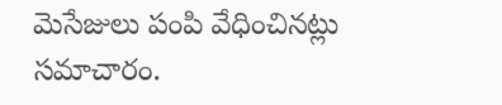మెసేజులు పంపి వేధించినట్లు సమాచారం.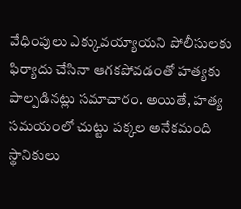వేధింపులు ఎక్కువయ్యాయని పోలీసులకు ఫిర్యాదు చేసినా ఆగకపోవడంతో హత్యకు పాల్పడినట్లు సమాచారం. అయితే, హత్య సమయంలో చుట్టు పక్కల అనేకమంది స్థానికులు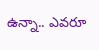ఉన్నా.. ఎవరూ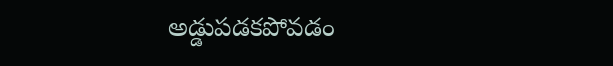అడ్డుపడకపోవడం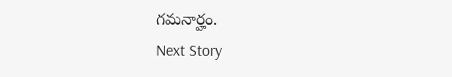గమనార్హం.
Next Story